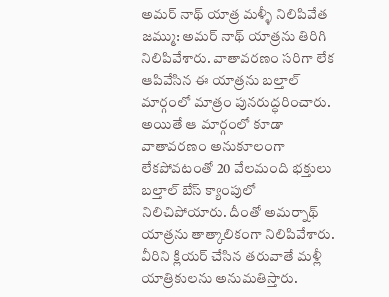అమర్ నాథ్ యాత్ర మళ్ళీ నిలిపివేత
జమ్ము: అమర్ నాథ్ యాత్రను తిరిగి నిలిపివేశారు. వాతావరణం సరిగా లేక ఆపివేసిన ఈ యాత్రను బల్తాల్ మార్గంలో మాత్రం పునరుద్ధరించారు. అయితే ఆ మార్గంలో కూడా వాతావరణం అనుకూలంగా లేకపోవటంతో 20 వేలమంది భక్తులు బల్తాల్ బేస్ క్యాంపులో నిలిచిపోయారు. దీంతో అమర్నాథ్ యాత్రను తాత్కాలికంగా నిలిపివేశారు. వీరిని క్లియర్ చేసిన తరువాతే మళ్లీ యాత్రికులను అనుమతిస్తారు.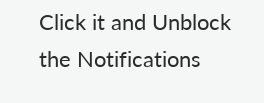Click it and Unblock the Notifications